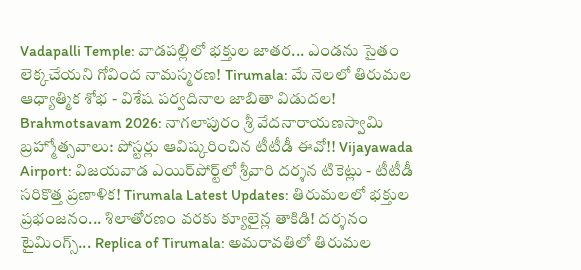Vadapalli Temple: వాడపల్లిలో భక్తుల జాతర... ఎండను సైతం లెక్కచేయని గోవింద నామస్మరణ! Tirumala: మే నెలలో తిరుమల ఆధ్యాత్మిక శోభ - విశేష పర్వదినాల జాబితా విడుదల! Brahmotsavam 2026: నాగలాపురం శ్రీ వేదనారాయణస్వామి బ్రహ్మోత్సవాలు: పోస్టర్లు ఆవిష్కరించిన టీటీడీ ఈవో!! Vijayawada Airport: విజయవాడ ఎయిర్‌పోర్ట్‌లో శ్రీవారి దర్శన టికెట్లు - టీటీడీ సరికొత్త ప్రణాళిక! Tirumala Latest Updates: తిరుమలలో భక్తుల ప్రభంజనం... శిలాతోరణం వరకు క్యూలైన్ల తాకిడి! దర్శనం టైమింగ్స్... Replica of Tirumala: అమరావతిలో తిరుమల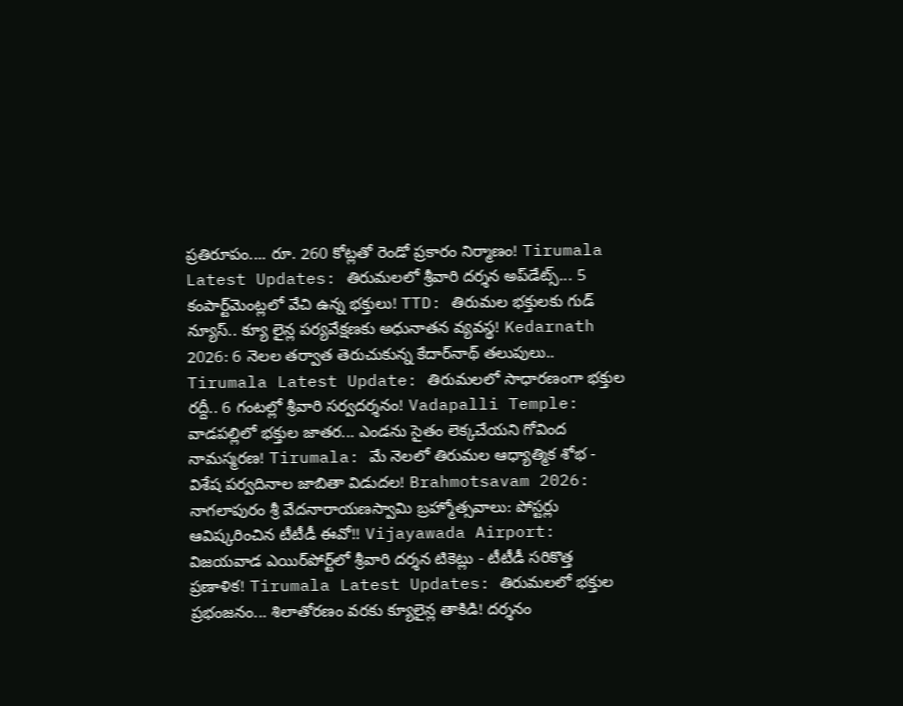ప్రతిరూపం.... రూ. 260 కోట్లతో రెండో ప్రకారం నిర్మాణం! Tirumala Latest Updates: తిరుమలలో శ్రీవారి దర్శన అప్‌డేట్స్... 5 కంపార్ట్‌మెంట్లలో వేచి ఉన్న భక్తులు! TTD: తిరుమల భక్తులకు గుడ్ న్యూస్.. క్యూ లైన్ల పర్యవేక్షణకు అధునాతన వ్యవస్థ! Kedarnath 2026: 6 నెలల తర్వాత తెరుచుకున్న కేదార్‌నాథ్ తలుపులు.. Tirumala Latest Update: తిరుమలలో సాధారణంగా భక్తుల రద్దీ.. 6 గంటల్లో శ్రీవారి సర్వదర్శనం! Vadapalli Temple: వాడపల్లిలో భక్తుల జాతర... ఎండను సైతం లెక్కచేయని గోవింద నామస్మరణ! Tirumala: మే నెలలో తిరుమల ఆధ్యాత్మిక శోభ - విశేష పర్వదినాల జాబితా విడుదల! Brahmotsavam 2026: నాగలాపురం శ్రీ వేదనారాయణస్వామి బ్రహ్మోత్సవాలు: పోస్టర్లు ఆవిష్కరించిన టీటీడీ ఈవో!! Vijayawada Airport: విజయవాడ ఎయిర్‌పోర్ట్‌లో శ్రీవారి దర్శన టికెట్లు - టీటీడీ సరికొత్త ప్రణాళిక! Tirumala Latest Updates: తిరుమలలో భక్తుల ప్రభంజనం... శిలాతోరణం వరకు క్యూలైన్ల తాకిడి! దర్శనం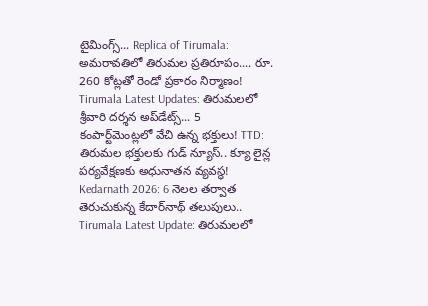టైమింగ్స్... Replica of Tirumala: అమరావతిలో తిరుమల ప్రతిరూపం.... రూ. 260 కోట్లతో రెండో ప్రకారం నిర్మాణం! Tirumala Latest Updates: తిరుమలలో శ్రీవారి దర్శన అప్‌డేట్స్... 5 కంపార్ట్‌మెంట్లలో వేచి ఉన్న భక్తులు! TTD: తిరుమల భక్తులకు గుడ్ న్యూస్.. క్యూ లైన్ల పర్యవేక్షణకు అధునాతన వ్యవస్థ! Kedarnath 2026: 6 నెలల తర్వాత తెరుచుకున్న కేదార్‌నాథ్ తలుపులు.. Tirumala Latest Update: తిరుమలలో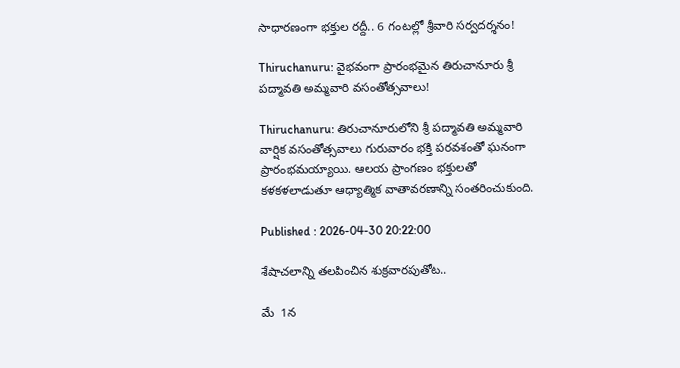సాధారణంగా భక్తుల రద్దీ.. 6 గంటల్లో శ్రీవారి సర్వదర్శనం!

Thiruchanuru: వైభవంగా ప్రారంభమైన తిరుచానూరు శ్రీ పద్మావతి అమ్మవారి వసంతోత్సవాలు!

Thiruchanuru: తిరుచానూరులోని శ్రీ పద్మావతి అమ్మవారి వార్షిక వసంతోత్సవాలు గురువారం భక్తి పరవశంతో ఘనంగా ప్రారంభమయ్యాయి. ఆలయ ప్రాంగణం భక్తులతో కళకళలాడుతూ ఆధ్యాత్మిక వాతావరణాన్ని సంతరించుకుంది.

Published : 2026-04-30 20:22:00

శేషాచలాన్ని తలపించిన శుక్ర‌వార‌పుతోట‌..

మే  1న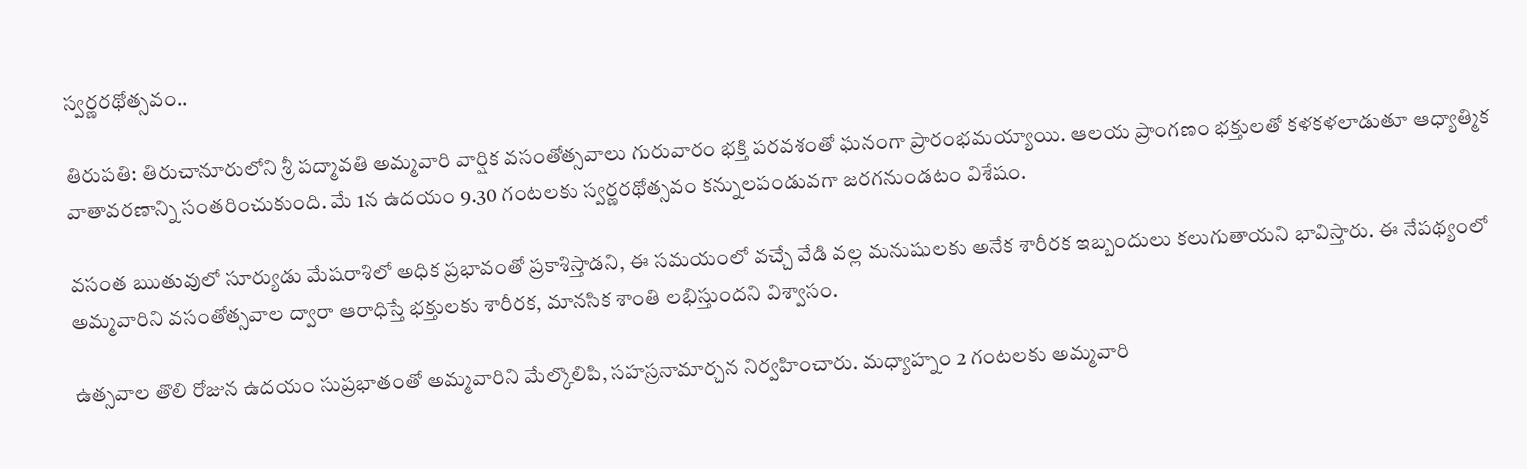స్వర్ణరథోత్సవం..

తిరుపతి: తిరుచానూరులోని శ్రీ పద్మావతి అమ్మవారి వార్షిక వసంతోత్సవాలు గురువారం భక్తి పరవశంతో ఘనంగా ప్రారంభమయ్యాయి. ఆలయ ప్రాంగణం భక్తులతో కళకళలాడుతూ ఆధ్యాత్మిక వాతావరణాన్ని సంతరించుకుంది. మే 1న ఉదయం 9.30 గంటలకు స్వర్ణరథోత్సవం కన్నులపండువగా జరగనుండటం విశేషం.

వసంత ఋతువులో సూర్యుడు మేషరాశిలో అధిక ప్రభావంతో ప్రకాశిస్తాడని, ఈ సమయంలో వచ్చే వేడి వల్ల మనుషులకు అనేక శారీరక ఇబ్బందులు కలుగుతాయని భావిస్తారు. ఈ నేపథ్యంలో అమ్మవారిని వసంతోత్సవాల ద్వారా ఆరాధిస్తే భక్తులకు శారీరక, మానసిక శాంతి లభిస్తుందని విశ్వాసం.

ఉత్సవాల తొలి రోజున ఉదయం సుప్రభాతంతో అమ్మవారిని మేల్కొలిపి, సహస్రనామార్చన నిర్వహించారు. మధ్యాహ్నం 2 గంటలకు అమ్మవారి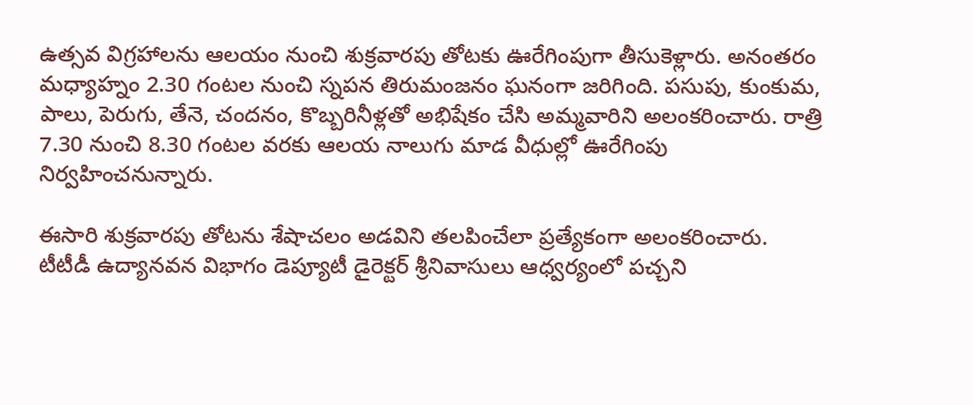ఉత్సవ విగ్రహాలను ఆలయం నుంచి శుక్రవారపు తోటకు ఊరేగింపుగా తీసుకెళ్లారు. అనంతరం మధ్యాహ్నం 2.30 గంటల నుంచి స్నపన తిరుమంజనం ఘనంగా జరిగింది. పసుపు, కుంకుమ, పాలు, పెరుగు, తేనె, చందనం, కొబ్బరినీళ్లతో అభిషేకం చేసి అమ్మవారిని అలంకరించారు. రాత్రి 7.30 నుంచి 8.30 గంటల వరకు ఆలయ నాలుగు మాడ వీధుల్లో ఊరేగింపు నిర్వహించనున్నారు.

ఈసారి శుక్రవారపు తోటను శేషాచలం అడవిని తలపించేలా ప్రత్యేకంగా అలంకరించారు. టీటీడీ ఉద్యానవన విభాగం డెప్యూటీ డైరెక్టర్ శ్రీనివాసులు ఆధ్వర్యంలో పచ్చని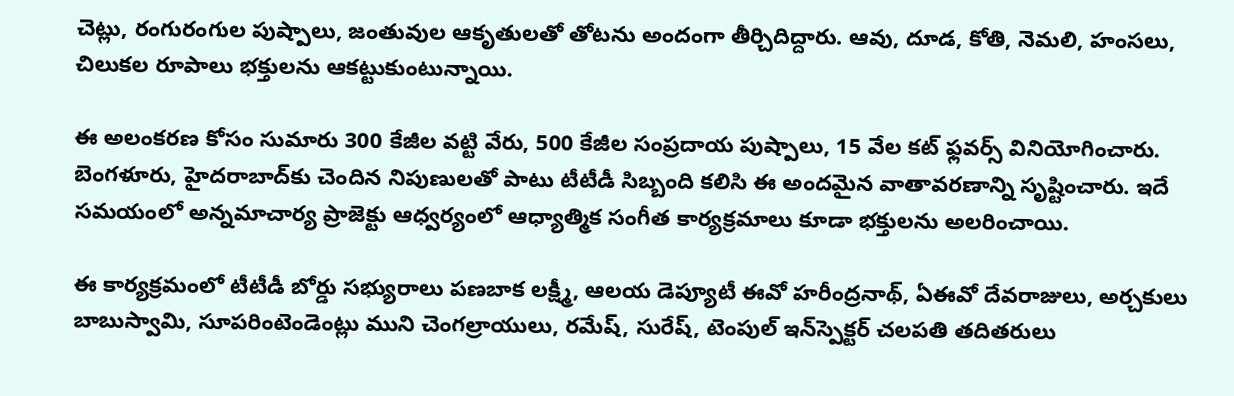చెట్లు, రంగురంగుల పుష్పాలు, జంతువుల ఆకృతులతో తోటను అందంగా తీర్చిదిద్దారు. ఆవు, దూడ, కోతి, నెమలి, హంసలు, చిలుకల రూపాలు భక్తులను ఆకట్టుకుంటున్నాయి.

ఈ అలంకరణ కోసం సుమారు 300 కేజీల వట్టి వేరు, 500 కేజీల సంప్రదాయ పుష్పాలు, 15 వేల కట్ ఫ్లవర్స్ వినియోగించారు. బెంగళూరు, హైదరాబాద్‌కు చెందిన నిపుణులతో పాటు టీటీడీ సిబ్బంది కలిసి ఈ అందమైన వాతావరణాన్ని సృష్టించారు. ఇదే సమయంలో అన్నమాచార్య ప్రాజెక్టు ఆధ్వర్యంలో ఆధ్యాత్మిక సంగీత కార్యక్రమాలు కూడా భక్తులను అలరించాయి.

ఈ కార్యక్రమంలో టీటీడీ బోర్డు సభ్యురాలు పణబాక లక్ష్మీ, ఆలయ డెప్యూటీ ఈవో హరీంద్రనాథ్, ఏఈవో దేవరాజులు, అర్చకులు బాబుస్వామి, సూపరింటెండెంట్లు ముని చెంగల్రాయులు, రమేష్, సురేష్, టెంపుల్ ఇన్‌స్పెక్టర్ చలపతి తదితరులు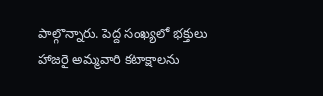పాల్గొన్నారు. పెద్ద సంఖ్యలో భక్తులు హాజరై అమ్మవారి కటాక్షాలను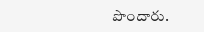పొందారు.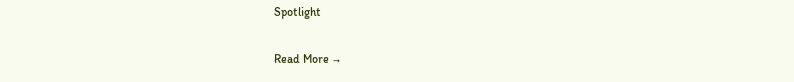Spotlight

Read More →